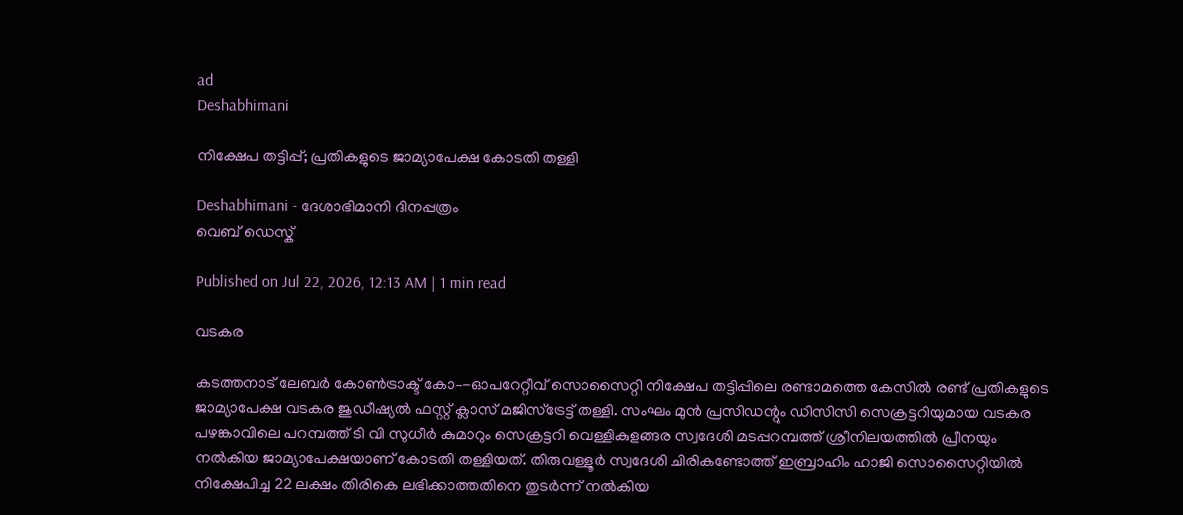ad
Deshabhimani

നിക്ഷേപ തട്ടിപ്പ്; പ്രതികളുടെ ജാമ്യാപേക്ഷ കോടതി തള്ളി

Deshabhimani - ദേശാഭിമാനി ദിനപ്പത്രം
വെബ് ഡെസ്ക്

Published on Jul 22, 2026, 12:13 AM | 1 min read

വടകര

കടത്തനാട് ലേബർ കോൺട്രാക്ട് കോ–-ഓപറേറ്റീവ് സൊസൈറ്റി നിക്ഷേപ തട്ടിപ്പിലെ രണ്ടാമത്തെ കേസിൽ രണ്ട് പ്രതികളുടെ ജാമ്യാപേക്ഷ വടകര ജുഡീഷ്യൽ ഫസ്റ്റ് ക്ലാസ് മജിസ്‌ട്രേട്ട്‌ തള്ളി. സംഘം മുൻ പ്രസിഡന്റും ഡിസിസി സെക്രട്ടറിയുമായ വടകര പഴങ്കാവിലെ പറമ്പത്ത് ടി വി സുധീർ കുമാറും സെക്രട്ടറി വെള്ളികുളങ്ങര സ്വദേശി മടപ്പറമ്പത്ത് ശ്രീനിലയത്തിൽ പ്രീനയും നൽകിയ ജാമ്യാപേക്ഷയാണ് കോടതി തള്ളിയത്. തിരുവള്ളൂർ സ്വദേശി ചിരികണ്ടോത്ത് ഇബ്രാഹിം ഹാജി സൊസൈറ്റിയിൽ നിക്ഷേപിച്ച 22 ലക്ഷം തിരികെ ലഭിക്കാത്തതിനെ തുടർന്ന് നൽകിയ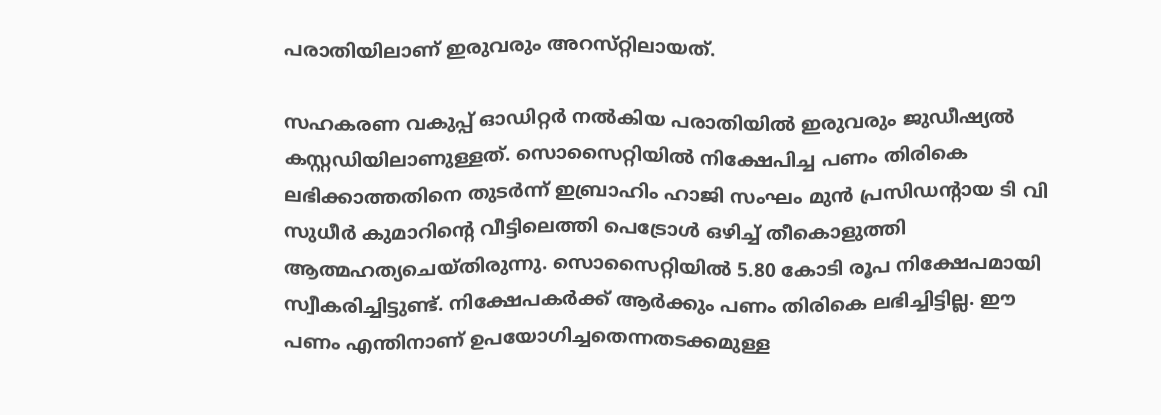പരാതിയിലാണ് ഇരുവരും അറസ്‌റ്റിലായത്‌.

സഹകരണ വകുപ്പ് ഓഡിറ്റർ നൽകിയ പരാതിയിൽ ഇരുവരും ജുഡീഷ്യൽ കസ്റ്റഡിയിലാണുള്ളത്. സൊസൈറ്റിയിൽ നിക്ഷേപിച്ച പണം തിരികെ ലഭിക്കാത്തതിനെ തുടർന്ന് ഇബ്രാഹിം ഹാജി സംഘം മുൻ പ്രസിഡന്റായ ടി വി സുധീർ കുമാറിന്റെ വീട്ടിലെത്തി പെട്രോൾ ഒഴിച്ച് തീകൊളുത്തി ആത്മഹത്യചെയ്തിരുന്നു. സൊസൈറ്റിയിൽ 5.80 കോടി രൂപ നിക്ഷേപമായി സ്വീകരിച്ചിട്ടുണ്ട്. നിക്ഷേപകർക്ക് ആർക്കും പണം തിരികെ ലഭിച്ചിട്ടില്ല. ഈ പണം എന്തിനാണ് ഉപയോഗിച്ചതെന്നതടക്കമുള്ള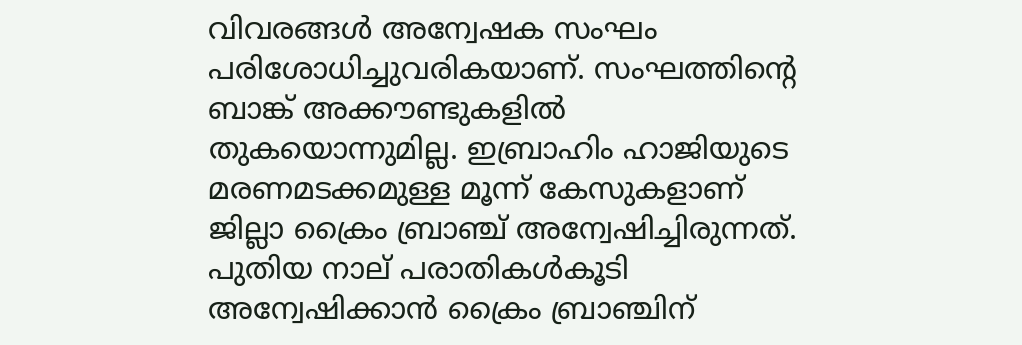വിവരങ്ങൾ അന്വേഷക സംഘം പരിശോധിച്ചുവരികയാണ്. സംഘത്തിന്റെ ബാങ്ക് അക്കൗണ്ടുകളിൽ തുകയൊന്നുമില്ല. ഇബ്രാഹിം ഹാജിയുടെ മരണമടക്കമുള്ള മൂന്ന്‌ കേസുകളാണ് ജില്ലാ ക്രൈം ബ്രാഞ്ച് അന്വേഷിച്ചിരുന്നത്. പുതിയ നാല്‌ പരാതികൾകൂടി അന്വേഷിക്കാൻ ക്രൈം ബ്രാഞ്ചിന്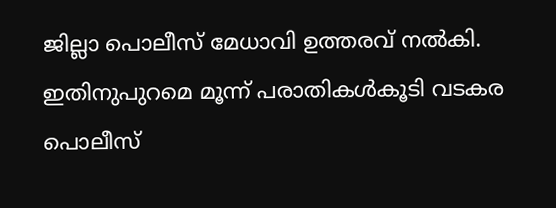ജില്ലാ പൊലീസ് മേധാവി ഉത്തരവ് നൽകി. ഇതിനുപുറമെ മൂന്ന്‌ പരാതികൾകൂടി വടകര പൊലീസ്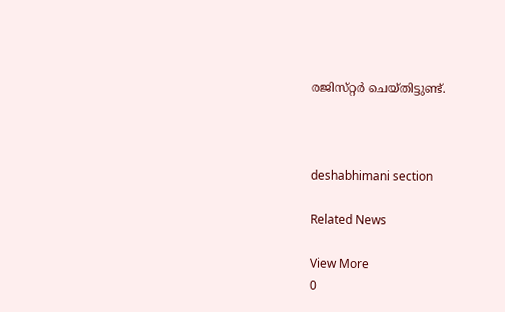രജിസ്‌റ്റർ ചെയ്തിട്ടുണ്ട്.



deshabhimani section

Related News

View More
0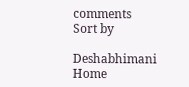comments
Sort by

Deshabhimani
Home